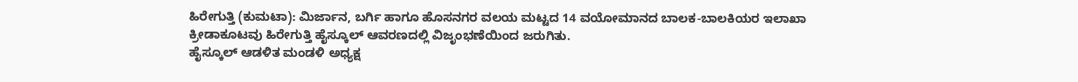ಹಿರೇಗುತ್ತಿ (ಕುಮಟಾ): ಮಿರ್ಜಾನ, ಬರ್ಗಿ ಹಾಗೂ ಹೊಸನಗರ ವಲಯ ಮಟ್ಟದ 14 ವಯೋಮಾನದ ಬಾಲಕ-ಬಾಲಕಿಯರ ಇಲಾಖಾ ಕ್ರೀಡಾಕೂಟವು ಹಿರೇಗುತ್ತಿ ಹೈಸ್ಕೂಲ್ ಆವರಣದಲ್ಲಿ ವಿಜೃಂಭಣೆಯಿಂದ ಜರುಗಿತು.
ಹೈಸ್ಕೂಲ್ ಆಡಳಿತ ಮಂಡಳಿ ಅಧ್ಯಕ್ಷ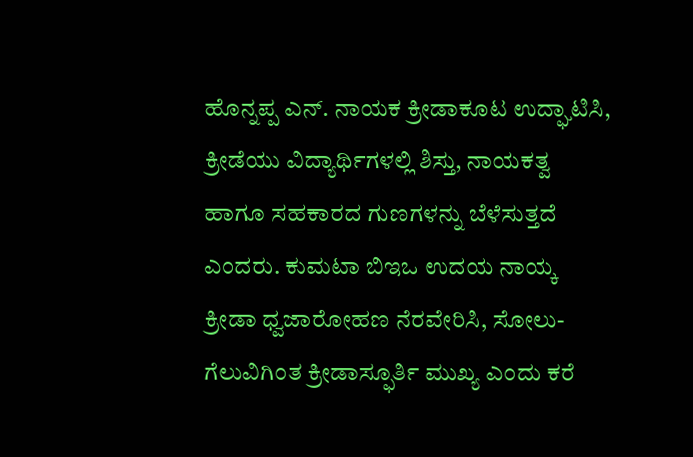ಹೊನ್ನಪ್ಪ ಎನ್. ನಾಯಕ ಕ್ರೀಡಾಕೂಟ ಉದ್ಘಾಟಿಸಿ, ಕ್ರೀಡೆಯು ವಿದ್ಯಾರ್ಥಿಗಳಲ್ಲಿ ಶಿಸ್ತು, ನಾಯಕತ್ವ ಹಾಗೂ ಸಹಕಾರದ ಗುಣಗಳನ್ನು ಬೆಳೆಸುತ್ತದೆ ಎಂದರು. ಕುಮಟಾ ಬಿಇಒ ಉದಯ ನಾಯ್ಕ ಕ್ರೀಡಾ ಧ್ವಜಾರೋಹಣ ನೆರವೇರಿಸಿ, ಸೋಲು-ಗೆಲುವಿಗಿಂತ ಕ್ರೀಡಾಸ್ಫೂರ್ತಿ ಮುಖ್ಯ ಎಂದು ಕರೆ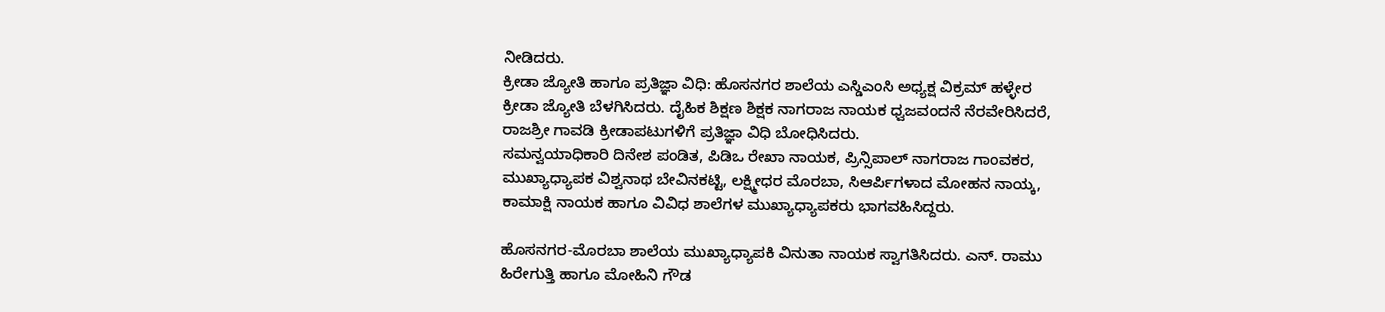ನೀಡಿದರು.
ಕ್ರೀಡಾ ಜ್ಯೋತಿ ಹಾಗೂ ಪ್ರತಿಜ್ಞಾ ವಿಧಿ: ಹೊಸನಗರ ಶಾಲೆಯ ಎಸ್ಡಿಎಂಸಿ ಅಧ್ಯಕ್ಷ ವಿಕ್ರಮ್ ಹಳ್ಳೇರ ಕ್ರೀಡಾ ಜ್ಯೋತಿ ಬೆಳಗಿಸಿದರು. ದೈಹಿಕ ಶಿಕ್ಷಣ ಶಿಕ್ಷಕ ನಾಗರಾಜ ನಾಯಕ ಧ್ವಜವಂದನೆ ನೆರವೇರಿಸಿದರೆ, ರಾಜಶ್ರೀ ಗಾವಡಿ ಕ್ರೀಡಾಪಟುಗಳಿಗೆ ಪ್ರತಿಜ್ಞಾ ವಿಧಿ ಬೋಧಿಸಿದರು.
ಸಮನ್ವಯಾಧಿಕಾರಿ ದಿನೇಶ ಪಂಡಿತ, ಪಿಡಿಒ ರೇಖಾ ನಾಯಕ, ಪ್ರಿನ್ಸಿಪಾಲ್ ನಾಗರಾಜ ಗಾಂವಕರ, ಮುಖ್ಯಾಧ್ಯಾಪಕ ವಿಶ್ವನಾಥ ಬೇವಿನಕಟ್ಟಿ, ಲಕ್ಷ್ಮೀಧರ ಮೊರಬಾ, ಸಿಆರ್ಪಿಗಳಾದ ಮೋಹನ ನಾಯ್ಕ, ಕಾಮಾಕ್ಷಿ ನಾಯಕ ಹಾಗೂ ವಿವಿಧ ಶಾಲೆಗಳ ಮುಖ್ಯಾಧ್ಯಾಪಕರು ಭಾಗವಹಿಸಿದ್ದರು.

ಹೊಸನಗರ-ಮೊರಬಾ ಶಾಲೆಯ ಮುಖ್ಯಾಧ್ಯಾಪಕಿ ವಿನುತಾ ನಾಯಕ ಸ್ವಾಗತಿಸಿದರು. ಎನ್. ರಾಮು ಹಿರೇಗುತ್ತಿ ಹಾಗೂ ಮೋಹಿನಿ ಗೌಡ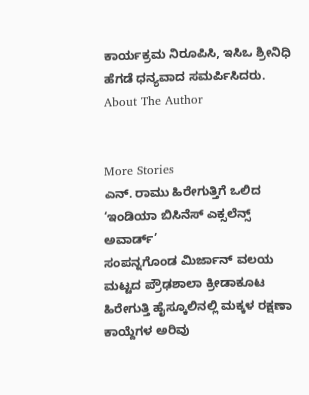ಕಾರ್ಯಕ್ರಮ ನಿರೂಪಿಸಿ, ಇಸಿಒ ಶ್ರೀನಿಧಿ ಹೆಗಡೆ ಧನ್ಯವಾದ ಸಮರ್ಪಿಸಿದರು.
About The Author


More Stories
ಎನ್. ರಾಮು ಹಿರೇಗುತ್ತಿಗೆ ಒಲಿದ ‘ಇಂಡಿಯಾ ಬಿಸಿನೆಸ್ ಎಕ್ಸಲೆನ್ಸ್ ಅವಾರ್ಡ್’
ಸಂಪನ್ನಗೊಂಡ ಮಿರ್ಜಾನ್ ವಲಯ ಮಟ್ಟದ ಪ್ರೌಢಶಾಲಾ ಕ್ರೀಡಾಕೂಟ
ಹಿರೇಗುತ್ತಿ ಹೈಸ್ಕೂಲಿನಲ್ಲಿ ಮಕ್ಕಳ ರಕ್ಷಣಾ ಕಾಯ್ದೆಗಳ ಅರಿವು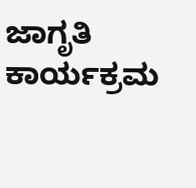ಜಾಗೃತಿ ಕಾರ್ಯಕ್ರಮ